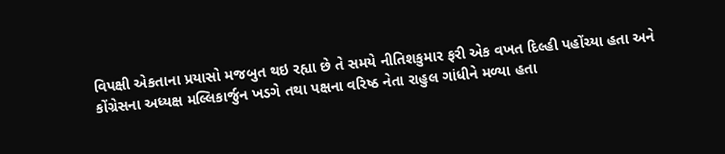વિપક્ષી એકતાના પ્રયાસો મજબુત થઇ રહ્યા છે તે સમયે નીતિશકુમાર ફરી એક વખત દિલ્હી પહોંચ્યા હતા અને કોંગ્રેસના અધ્યક્ષ મલ્લિકાર્જુન ખડગે તથા પક્ષના વરિષ્ઠ નેતા રાહુલ ગાંધીને મળ્યા હતા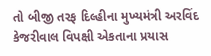તો બીજી તરફ દિલ્હીના મુખ્યમંત્રી અરવિંદ કેજરીવાલ વિપક્ષી એકતાના પ્રયાસ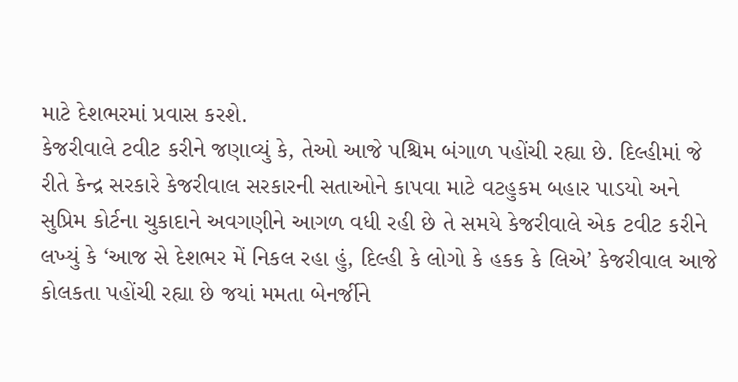માટે દેશભરમાં પ્રવાસ કરશે.
કેજરીવાલે ટવીટ કરીને જણાવ્યું કે, તેઓ આજે પશ્ચિમ બંગાળ પહોંચી રહ્યા છે. દિલ્હીમાં જે રીતે કેન્દ્ર સરકારે કેજરીવાલ સરકારની સતાઓને કાપવા માટે વટહુકમ બહાર પાડયો અને સુપ્રિમ કોર્ટના ચુકાદાને અવગણીને આગળ વધી રહી છે તે સમયે કેજરીવાલે એક ટવીટ કરીને લખ્યું કે ‘આજ સે દેશભર મેં નિકલ રહા હું, દિલ્હી કે લોગો કે હકક કે લિએ’ કેજરીવાલ આજે કોલકતા પહોંચી રહ્યા છે જયાં મમતા બેનર્જીને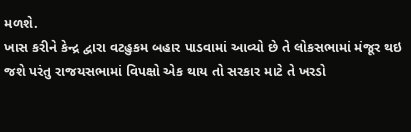મળશે.
ખાસ કરીને કેન્દ્ર દ્વારા વટહુકમ બહાર પાડવામાં આવ્યો છે તે લોકસભામાં મંજૂર થઇ જશે પરંતુ રાજયસભામાં વિપક્ષો એક થાય તો સરકાર માટે તે ખરડો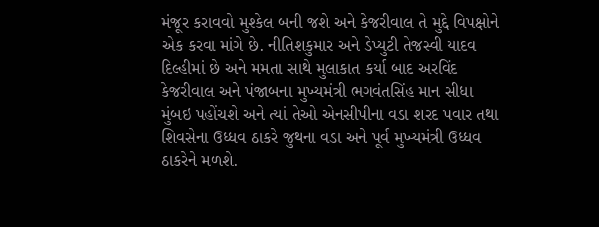મંજૂર કરાવવો મુશ્કેલ બની જશે અને કેજરીવાલ તે મુદ્દે વિપક્ષોને એક કરવા માંગે છે. નીતિશકુમાર અને ડેપ્યુટી તેજસ્વી યાદવ દિલ્હીમાં છે અને મમતા સાથે મુલાકાત કર્યા બાદ અરવિંદ કેજરીવાલ અને પંજાબના મુખ્યમંત્રી ભગવંતસિંહ માન સીધા મુંબઇ પહોંચશે અને ત્યાં તેઓ એનસીપીના વડા શરદ પવાર તથા શિવસેના ઉધ્ધવ ઠાકરે જુથના વડા અને પૂર્વ મુખ્યમંત્રી ઉધ્ધવ ઠાકરેને મળશે.